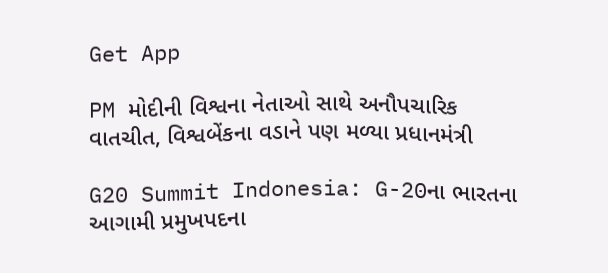Get App

PM મોદીની વિશ્વના નેતાઓ સાથે અનૌપચારિક વાતચીત, વિશ્વબેંકના વડાને પણ મળ્યા પ્રધાનમંત્રી

G20 Summit Indonesia: G-20ના ભારતના આગામી પ્રમુખપદના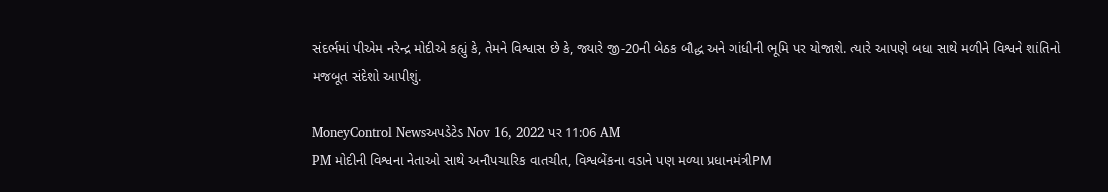સંદર્ભમાં પીએમ નરેન્દ્ર મોદીએ કહ્યું કે, તેમને વિશ્વાસ છે કે, જ્યારે જી-20ની બેઠક બૌદ્ધ અને ગાંધીની ભૂમિ પર યોજાશે. ત્યારે આપણે બધા સાથે મળીને વિશ્વને શાંતિનો મજબૂત સંદેશો આપીશું.

MoneyControl Newsઅપડેટેડ Nov 16, 2022 પર 11:06 AM
PM મોદીની વિશ્વના નેતાઓ સાથે અનૌપચારિક વાતચીત, વિશ્વબેંકના વડાને પણ મળ્યા પ્રધાનમંત્રીPM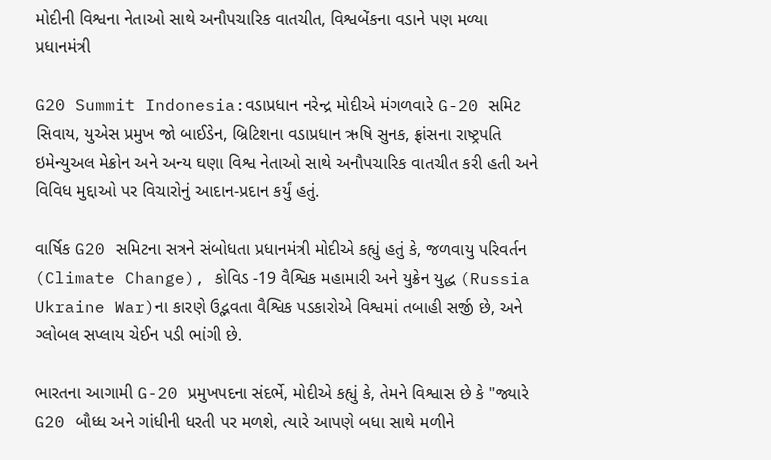મોદીની વિશ્વના નેતાઓ સાથે અનૌપચારિક વાતચીત, વિશ્વબેંકના વડાને પણ મળ્યા પ્રધાનમંત્રી

G20 Summit Indonesia:વડાપ્રધાન નરેન્દ્ર મોદીએ મંગળવારે G-20 સમિટ સિવાય, યુએસ પ્રમુખ જો બાઈડેન, બ્રિટિશના વડાપ્રધાન ઋષિ સુનક, ફ્રાંસના રાષ્ટ્રપતિ ઇમેન્યુઅલ મેક્રોન અને અન્ય ઘણા વિશ્વ નેતાઓ સાથે અનૌપચારિક વાતચીત કરી હતી અને વિવિધ મુદ્દાઓ પર વિચારોનું આદાન-પ્રદાન કર્યું હતું.

વાર્ષિક G20 સમિટના સત્રને સંબોધતા પ્રધાનમંત્રી મોદીએ કહ્યું હતું કે, જળવાયુ પરિવર્તન (Climate Change), કોવિડ -19 વૈશ્વિક મહામારી અને યુક્રેન યુદ્ધ (Russia Ukraine War)ના કારણે ઉદ્ભવતા વૈશ્વિક પડકારોએ વિશ્વમાં તબાહી સર્જી છે, અને ગ્લોબલ સપ્લાય ચેઈન પડી ભાંગી છે.

ભારતના આગામી G-20 પ્રમુખપદના સંદર્ભે, મોદીએ કહ્યું કે, તેમને વિશ્વાસ છે કે "જ્યારે G20 બૌધ્ધ અને ગાંધીની ધરતી પર મળશે, ત્યારે આપણે બધા સાથે મળીને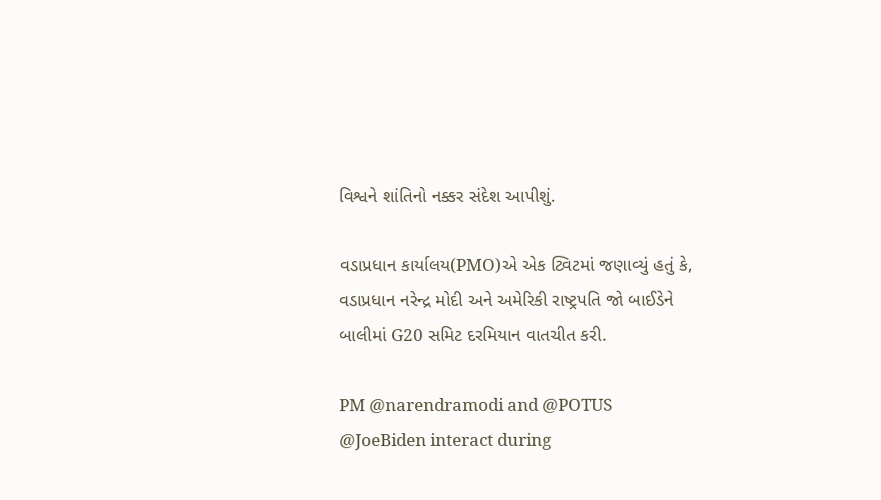વિશ્વને શાંતિનો નક્કર સંદેશ આપીશું.

વડાપ્રધાન કાર્યાલય(PMO)એ એક ટ્વિટમાં જણાવ્યું હતું કે, વડાપ્રધાન નરેન્દ્ર મોદી અને અમેરિકી રાષ્ટ્રપતિ જો બાઈડેને બાલીમાં G20 સમિટ દરમિયાન વાતચીત કરી.

PM @narendramodi and @POTUS @JoeBiden interact during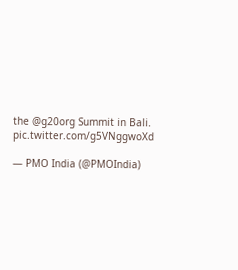the @g20org Summit in Bali. pic.twitter.com/g5VNggwoXd

— PMO India (@PMOIndia)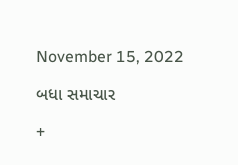November 15, 2022

બધા સમાચાર

+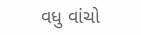વધુ વાંચો